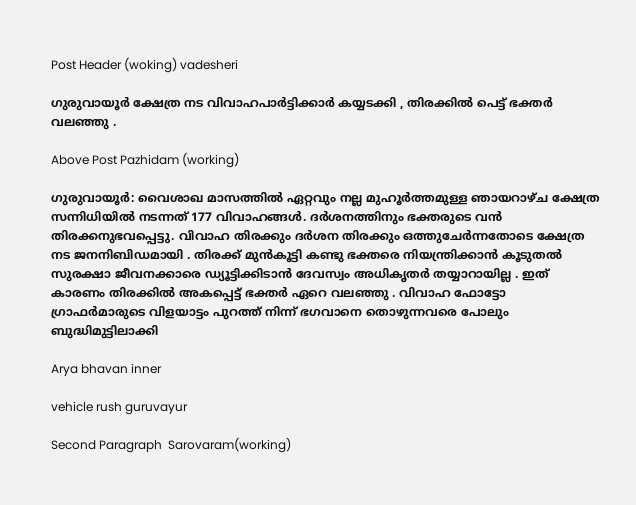Post Header (woking) vadesheri

ഗുരുവായൂർ ക്ഷേത്ര നട വിവാഹപാർട്ടിക്കാർ കയ്യടക്കി , തിരക്കിൽ പെട്ട് ഭക്തർ വലഞ്ഞു .

Above Post Pazhidam (working)

ഗുരുവായൂര്‍: വൈശാഖ മാസത്തിൽ ഏറ്റവും നല്ല മുഹൂർത്തമുള്ള ഞായറാഴ്ച ക്ഷേത്ര സന്നിധിയിൽ നടന്നത് 177 വിവാഹങ്ങൾ. ദർശനത്തിനും ഭക്തരുടെ വൻ തിരക്കനുഭവപ്പെട്ടു. വിവാഹ തിരക്കും ദർശന തിരക്കും ഒത്തുചേർന്നതോടെ ക്ഷേത്ര നട ജനനിബിഡമായി . തിരക്ക് മുൻകൂട്ടി കണ്ടു ഭക്തരെ നിയന്ത്രിക്കാൻ കൂടുതൽ സുരക്ഷാ ജീവനക്കാരെ ഡ്യൂട്ടിക്കിടാൻ ദേവസ്വം അധികൃതർ തയ്യാറായില്ല . ഇത് കാരണം തിരക്കിൽ അകപ്പെട്ട് ഭക്തർ ഏറെ വലഞ്ഞു . വിവാഹ ഫോട്ടോ ഗ്രാഫർമാരുടെ വിളയാട്ടം പുറത്ത് നിന്ന് ഭഗവാനെ തൊഴുന്നവരെ പോലും ബുദ്ധിമുട്ടിലാക്കി

Arya bhavan inner

vehicle rush guruvayur

Second Paragraph  Sarovaram(working)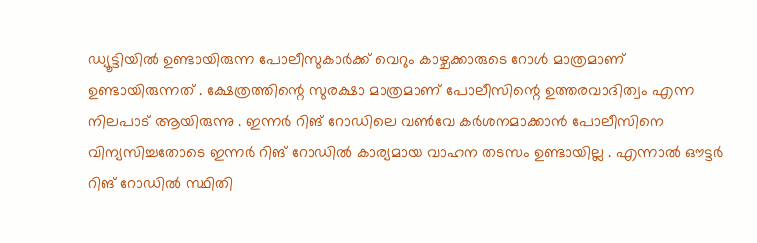ഡ്യൂട്ടിയിൽ ഉണ്ടായിരുന്ന പോലീസുകാർക്ക് വെറും കാഴ്ചക്കാരുടെ റോൾ മാത്രമാണ് ഉണ്ടായിരുന്നത് . ക്ഷേത്രത്തിന്റെ സുരക്ഷാ മാത്രമാണ് പോലീസിന്റെ ഉത്തരവാദിത്വം എന്ന നിലപാട് ആയിരുന്നു . ഇന്നർ റിങ് റോഡിലെ വൺവേ കർശനമാക്കാൻ പോലീസിനെ വിന്യസിച്ചതോടെ ഇന്നർ റിങ് റോഡിൽ കാര്യമായ വാഹന തടസം ഉണ്ടായില്ല . എന്നാൽ ഔട്ടർ റിങ് റോഡിൽ സ്ഥിതി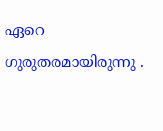ഏറെ ഗുരുതരമായിരുന്നു .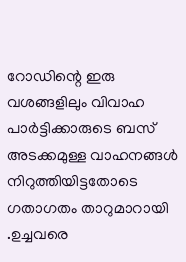റോഡിന്റെ ഇരു വശങ്ങളിലും വിവാഹ പാർട്ടിക്കാരുടെ ബസ് അടക്കമുള്ള വാഹനങ്ങൾ നിറുത്തിയിട്ടതോടെ ഗതാഗതം താറുമാറായി .ഉച്ചവരെ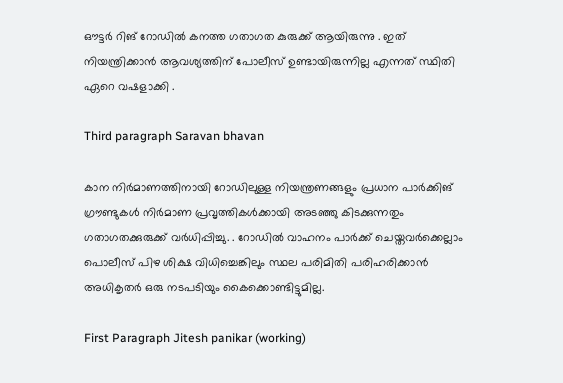ഔട്ടർ റിങ് റോഡിൽ കനത്ത ഗതാഗത കുരുക്ക് ആയിരുന്നു . ഇത് നിയന്ത്രിക്കാൻ ആവശ്യത്തിന് പോലീസ് ഉണ്ടായിരുന്നില്ല എന്നത് സ്ഥിതി ഏറെ വഷളാക്കി .

Third paragraph Saravan bhavan

കാന നിർമാണത്തിനായി റോഡിലുള്ള നിയന്ത്രണങ്ങളും പ്രധാന പാർക്കിങ് ഗ്രൗണ്ടുകൾ നിർമാണ പ്രവൃത്തികൾക്കായി അടഞ്ഞു കിടക്കുന്നതും ഗതാഗതക്കുരുക്ക് വർധിപ്പിച്ചു. . റോഡിൽ വാഹനം പാർക്ക് ചെയ്തവർക്കെല്ലാം പൊലീസ് പിഴ ശിക്ഷ വിധിച്ചെങ്കിലും സ്ഥല പരിമിതി പരിഹരിക്കാൻ അധികൃതർ ഒരു നടപടിയും കൈക്കൊണ്ടിട്ടുമില്ല.

First Paragraph Jitesh panikar (working)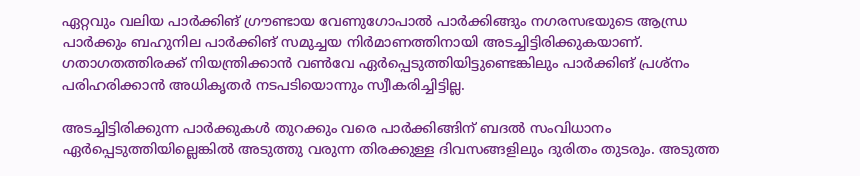ഏറ്റവും വലിയ പാർക്കിങ് ഗ്രൗണ്ടായ വേണുഗോപാൽ പാർക്കിങ്ങും നഗരസഭയുടെ ആന്ധ്ര പാർക്കും ബഹുനില പാർക്കിങ് സമുച്ചയ നിർമാണത്തിനായി അടച്ചിട്ടിരിക്കുകയാണ്. ഗതാഗതത്തിരക്ക് നിയന്ത്രിക്കാൻ വൺവേ ഏർപ്പെടുത്തിയിട്ടുണ്ടെങ്കിലും പാർക്കിങ് പ്രശ്നം പരിഹരിക്കാൻ അധികൃതർ നടപടിയൊന്നും സ്വീകരിച്ചിട്ടില്ല.

അടച്ചിട്ടിരിക്കുന്ന പാർക്കുകൾ തുറക്കും വരെ പാർക്കിങ്ങിന് ബദൽ സംവിധാനം ഏർപ്പെടുത്തിയില്ലെങ്കിൽ അടുത്തു വരുന്ന തിരക്കുള്ള ദിവസങ്ങളിലും ദുരിതം തുടരും. അടുത്ത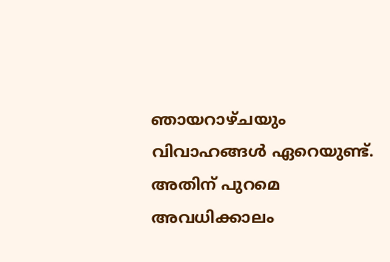ഞായറാഴ്ചയും വിവാഹങ്ങൾ ഏറെയുണ്ട്. അതിന് പുറമെ അവധിക്കാലം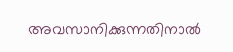അവസാനിക്കുന്നതിനാൽ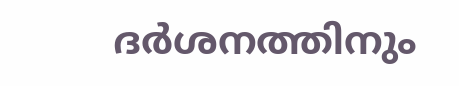ദർശനത്തിനും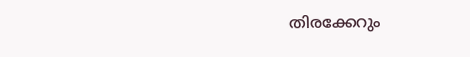തിരക്കേറും